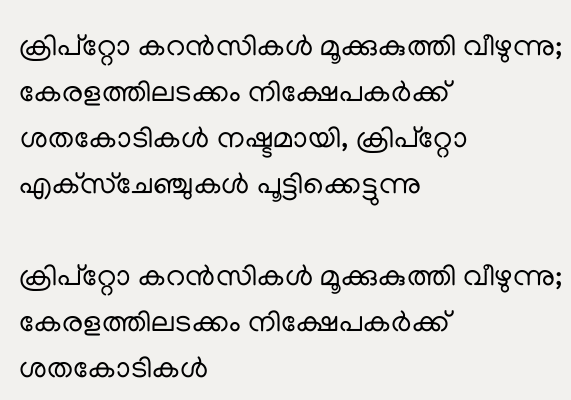ക്രിപ്‌റ്റോ കറന്‍സികള്‍ മൂക്കുകുത്തി വീഴുന്നു; കേരളത്തിലടക്കം നിക്ഷേപകര്‍ക്ക് ശതകോടികള്‍ നഷ്ടമായി, ക്രിപ്‌റ്റോ എക്‌സ്‌ചേഞ്ചുകള്‍ പൂട്ടിക്കെട്ടുന്നു

ക്രിപ്‌റ്റോ കറന്‍സികള്‍ മൂക്കുകുത്തി വീഴുന്നു; കേരളത്തിലടക്കം നിക്ഷേപകര്‍ക്ക് ശതകോടികള്‍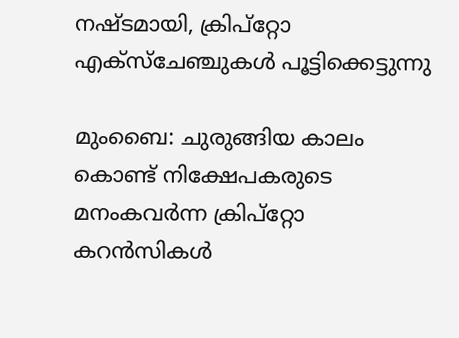നഷ്ടമായി, ക്രിപ്‌റ്റോ എക്‌സ്‌ചേഞ്ചുകള്‍ പൂട്ടിക്കെട്ടുന്നു

മുംബൈ: ചുരുങ്ങിയ കാലം കൊണ്ട് നിക്ഷേപകരുടെ മനംകവര്‍ന്ന ക്രിപ്‌റ്റോ കറന്‍സികള്‍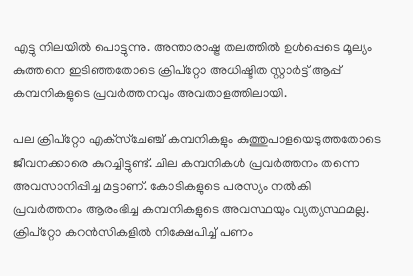എട്ടു നിലയില്‍ പൊട്ടുന്നു. അന്താരാഷ്ട്ര തലത്തില്‍ ഉള്‍പ്പെടെ മൂല്യം കുത്തനെ ഇടിഞ്ഞതോടെ ക്രിപ്‌റ്റോ അധിഷ്ടിത സ്റ്റാര്‍ട്ട് ആപ്പ് കമ്പനികളുടെ പ്രവര്‍ത്തനവും അവതാളത്തിലായി.

പല ക്രിപ്‌റ്റോ എക്‌സ്‌ചേഞ്ച് കമ്പനികളും കുത്തുപാളയെടുത്തതോടെ ജീവനക്കാരെ കുറച്ചിട്ടുണ്ട്. ചില കമ്പനികള്‍ പ്രവര്‍ത്തനം തന്നെ അവസാനിപ്പിച്ച മട്ടാണ്. കോടികളുടെ പരസ്യം നല്‍കി പ്രവര്‍ത്തനം ആരംഭിച്ച കമ്പനികളുടെ അവസ്ഥയും വ്യത്യസ്ഥമല്ല. ക്രിപ്‌റ്റോ കറന്‍സികളില്‍ നിക്ഷേപിച്ച് പണം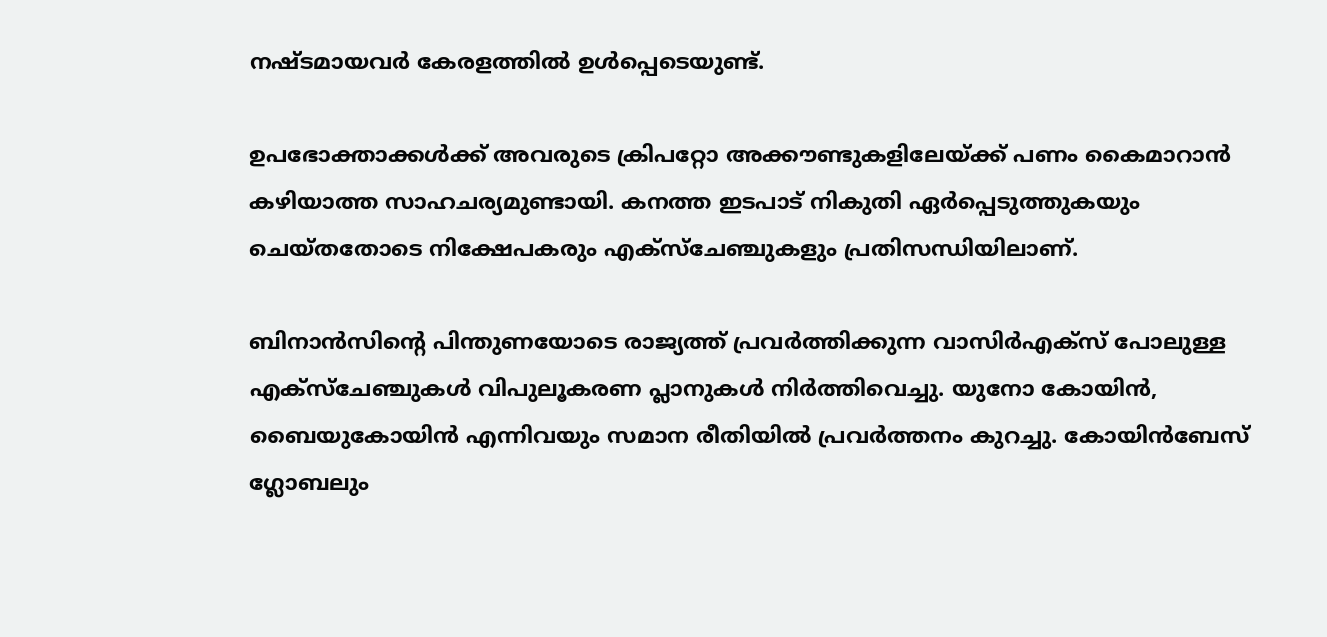നഷ്ടമായവര്‍ കേരളത്തില്‍ ഉള്‍പ്പെടെയുണ്ട്.

ഉപഭോക്താക്കള്‍ക്ക് അവരുടെ ക്രിപറ്റോ അക്കൗണ്ടുകളിലേയ്ക്ക് പണം കൈമാറാന്‍ കഴിയാത്ത സാഹചര്യമുണ്ടായി. കനത്ത ഇടപാട് നികുതി ഏര്‍പ്പെടുത്തുകയും ചെയ്തതോടെ നിക്ഷേപകരും എക്സ്ചേഞ്ചുകളും പ്രതിസന്ധിയിലാണ്.

ബിനാന്‍സിന്റെ പിന്തുണയോടെ രാജ്യത്ത് പ്രവര്‍ത്തിക്കുന്ന വാസിര്‍എക്സ് പോലുള്ള എക്സ്ചേഞ്ചുകള്‍ വിപുലൂകരണ പ്ലാനുകള്‍ നിര്‍ത്തിവെച്ചു. യുനോ കോയിന്‍, ബൈയുകോയിന്‍ എന്നിവയും സമാന രീതിയില്‍ പ്രവര്‍ത്തനം കുറച്ചു. കോയിന്‍ബേസ് ഗ്ലോബലും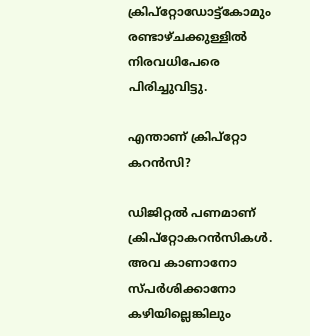ക്രിപ്റ്റോഡോട്ട്കോമും രണ്ടാഴ്ചക്കുള്ളില്‍ നിരവധിപേരെ പിരിച്ചുവിട്ടു.

എന്താണ് ക്രിപ്റ്റോ കറന്‍സി?

ഡിജിറ്റല്‍ പണമാണ് ക്രിപ്‌റ്റോകറന്‍സികള്‍. അവ കാണാനോ സ്പര്‍ശിക്കാനോ കഴിയില്ലെങ്കിലും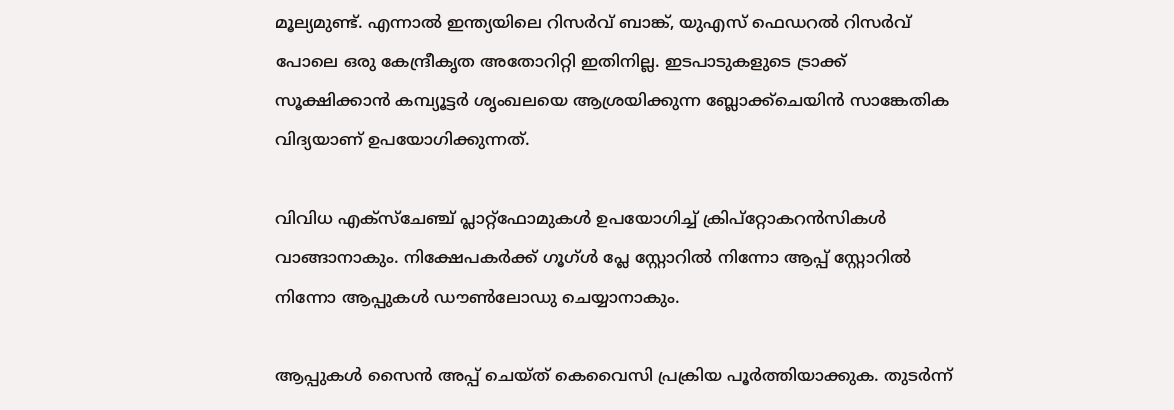മൂല്യമുണ്ട്. എന്നാല്‍ ഇന്ത്യയിലെ റിസര്‍വ് ബാങ്ക്, യുഎസ് ഫെഡറല്‍ റിസര്‍വ് പോലെ ഒരു കേന്ദ്രീകൃത അതോറിറ്റി ഇതിനില്ല. ഇടപാടുകളുടെ ട്രാക്ക് സൂക്ഷിക്കാന്‍ കമ്പ്യൂട്ടര്‍ ശൃംഖലയെ ആശ്രയിക്കുന്ന ബ്ലോക്ക്ചെയിന്‍ സാങ്കേതിക വിദ്യയാണ് ഉപയോഗിക്കുന്നത്.

വിവിധ എക്സ്ചേഞ്ച് പ്ലാറ്റ്ഫോമുകള്‍ ഉപയോഗിച്ച് ക്രിപ്റ്റോകറന്‍സികള്‍ വാങ്ങാനാകും. നിക്ഷേപകര്‍ക്ക് ഗൂഗ്ള്‍ പ്ലേ സ്റ്റോറില്‍ നിന്നോ ആപ്പ് സ്റ്റോറില്‍ നിന്നോ ആപ്പുകള്‍ ഡൗണ്‍ലോഡു ചെയ്യാനാകും.

ആപ്പുകള്‍ സൈന്‍ അപ്പ് ചെയ്ത് കെവൈസി പ്രക്രിയ പൂര്‍ത്തിയാക്കുക. തുടര്‍ന്ന്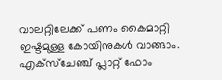വാലറ്റിലേക്ക് പണം കൈമാറ്റി ഇഷ്ടമുള്ള കോയിനുകള്‍ വാങ്ങാം. എക്സ്ചേഞ്ച് പ്ലാറ്റ് ഫോം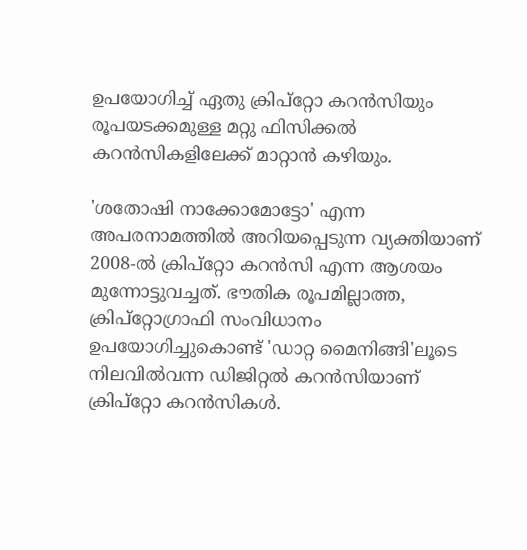ഉപയോഗിച്ച് ഏതു ക്രിപ്റ്റോ കറന്‍സിയും രൂപയടക്കമുള്ള മറ്റു ഫിസിക്കല്‍ കറന്‍സികളിലേക്ക് മാറ്റാന്‍ കഴിയും.

'ശതോഷി നാക്കോമോട്ടോ' എന്ന അപരനാമത്തില്‍ അറിയപ്പെടുന്ന വ്യക്തിയാണ് 2008-ല്‍ ക്രിപ്റ്റോ കറന്‍സി എന്ന ആശയം മുന്നോട്ടുവച്ചത്. ഭൗതിക രൂപമില്ലാത്ത, ക്രിപ്റ്റോഗ്രാഫി സംവിധാനം ഉപയോഗിച്ചുകൊണ്ട് 'ഡാറ്റ മൈനിങ്ങി'ലൂടെ നിലവില്‍വന്ന ഡിജിറ്റല്‍ കറന്‍സിയാണ് ക്രിപ്റ്റോ കറന്‍സികള്‍.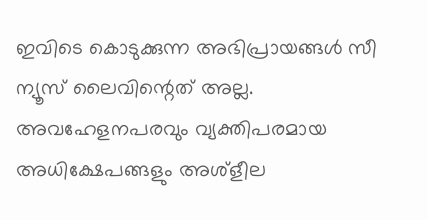ഇവിടെ കൊടുക്കുന്ന അഭിപ്രായങ്ങള്‍ സീ ന്യൂസ് ലൈവിന്റെത് അല്ല. അവഹേളനപരവും വ്യക്തിപരമായ അധിക്ഷേപങ്ങളും അശ്‌ളീല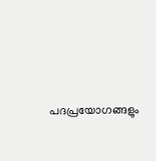പദപ്രയോഗങ്ങളും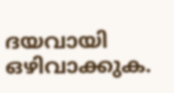ദയവായി ഒഴിവാക്കുക.